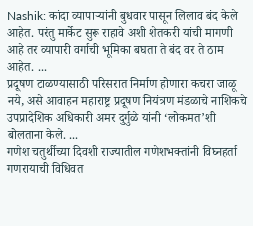Nashik: कांदा व्यापाऱ्यांनी बुधवार पासून लिलाव बंद केले आहेत. परंतु मार्केट सुरू राहावे अशी शेतकरी यांची मागणी आहे तर व्यापारी वर्गाची भूमिका बघता ते बंद वर ते ठाम आहेत. ...
प्रदूषण टाळण्यासाठी परिसरात निर्माण होणारा कचरा जाळू नये, असे आवाहन महाराष्ट्र प्रदूषण नियंत्रण मंडळाचे नाशिकचे उपप्रादेशिक अधिकारी अमर दुर्गुळे यांनी ‘लोकमत’शी बोलताना केले. ...
गणेश चतुर्थीच्या दिवशी राज्यातील गणेशभक्तांनी विघ्नहर्ता गणरायाची विधिवत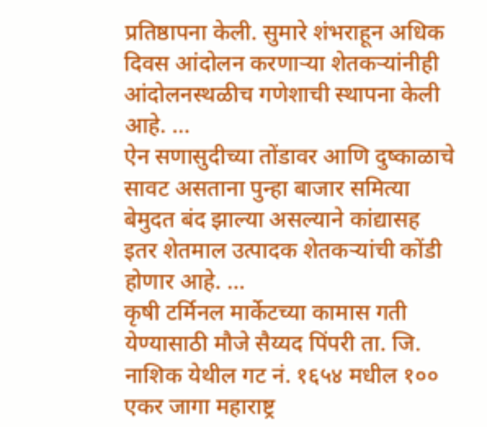प्रतिष्ठापना केली. सुमारे शंभराहून अधिक दिवस आंदोलन करणाऱ्या शेतकऱ्यांनीही आंदोलनस्थळीच गणेशाची स्थापना केली आहे. ...
ऐन सणासुदीच्या तोंडावर आणि दुष्काळाचे सावट असताना पुन्हा बाजार समित्या बेमुदत बंद झाल्या असल्याने कांद्यासह इतर शेतमाल उत्पादक शेतकऱ्यांची कोंडी होणार आहे. ...
कृषी टर्मिनल मार्केटच्या कामास गती येण्यासाठी मौजे सैय्यद पिंपरी ता. जि. नाशिक येथील गट नं. १६५४ मधील १०० एकर जागा महाराष्ट्र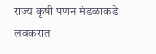राज्य कृषी पणन मंडळाकडे लवकरात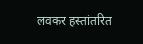लवकर हस्तांतरित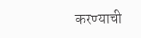करण्याची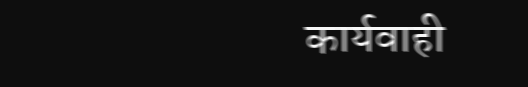कार्यवाही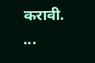करावी. ...